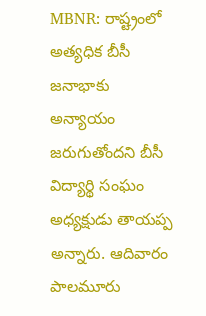MBNR: రాష్ట్రంలో అత్యధిక బీసీ జనాభాకు అన్యాయం జరుగుతోందని బీసీ విద్యార్థి సంఘం అధ్యక్షుడు తాయప్ప అన్నారు. ఆదివారం పాలమూరు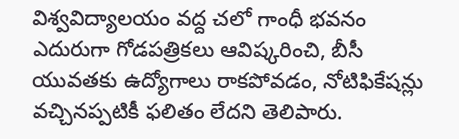విశ్వవిద్యాలయం వద్ద చలో గాంధీ భవనం ఎదురుగా గోడపత్రికలు ఆవిష్కరించి, బీసీ యువతకు ఉద్యోగాలు రాకపోవడం, నోటిఫికేషన్లు వచ్చినప్పటికీ ఫలితం లేదని తెలిపారు.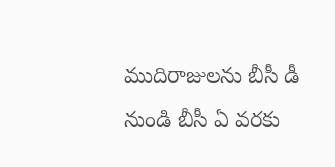ముదిరాజులను బీసీ డీ నుండి బీసీ ఏ వరకు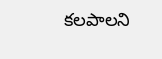కలపాలని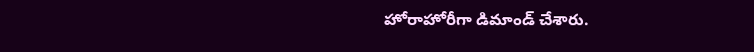హోరాహోరీగా డిమాండ్ చేశారు.